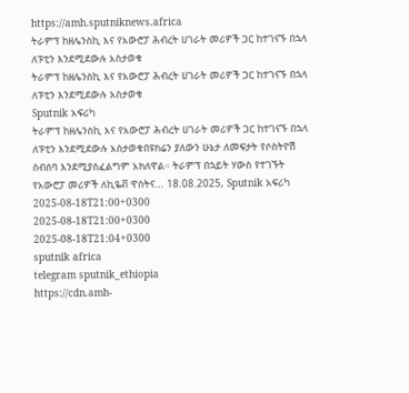https://amh.sputniknews.africa
ትራምፕ ከዘሌንስኪ እና የአውሮፓ ሕብረት ሀገራት መሪዎች ጋር ከተገናኙ በኋላ ለፑቲን እንደሚደውሉ አስታወቁ
ትራምፕ ከዘሌንስኪ እና የአውሮፓ ሕብረት ሀገራት መሪዎች ጋር ከተገናኙ በኋላ ለፑቲን እንደሚደውሉ አስታወቁ
Sputnik አፍሪካ
ትራምፕ ከዘሌንስኪ እና የአውሮፓ ሕብረት ሀገራት መሪዎች ጋር ከተገናኙ በኋላ ለፑቲን እንደሚደውሉ አስታወቁበዩክሬን ያለውን ሁኔታ ለመፍታት የሶስትዮሽ ስብሰባ እንደሚያስፈልግም አክለዋል። ትራምፕ በኋይት ሃውስ የተገኙት የአውሮፓ መሪዎች ለኪዬቭ ዋስትና... 18.08.2025, Sputnik አፍሪካ
2025-08-18T21:00+0300
2025-08-18T21:00+0300
2025-08-18T21:04+0300
sputnik africa
telegram sputnik_ethiopia
https://cdn.amh-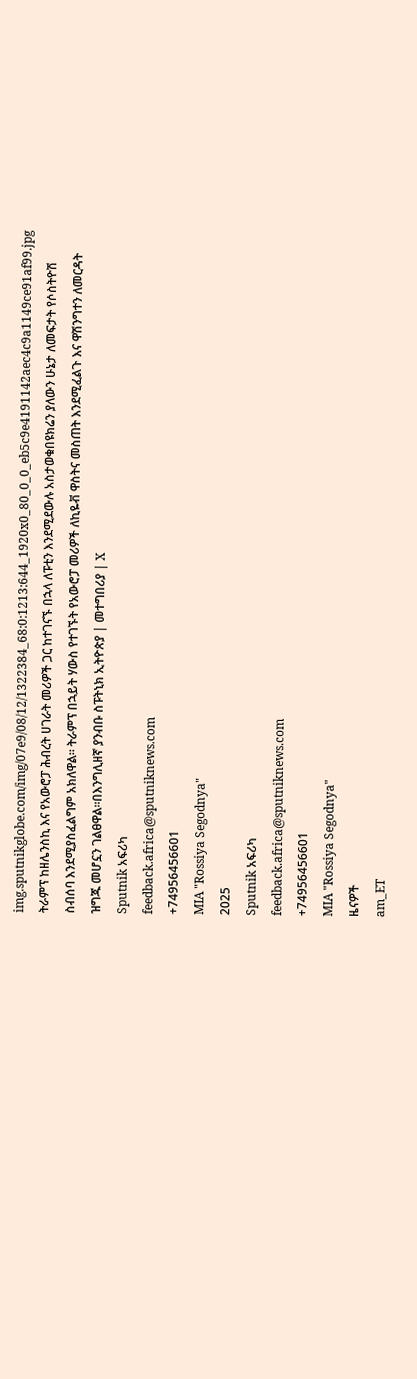img.sputnikglobe.com/img/07e9/08/12/1322384_68:0:1213:644_1920x0_80_0_0_eb5c9e4191142aec4c9a1149ce91af99.jpg
ትራምፕ ከዘሌንስኪ እና የአውሮፓ ሕብረት ሀገራት መሪዎች ጋር ከተገናኙ በኋላ ለፑቲን እንደሚደውሉ አስታወቁበዩክሬን ያለውን ሁኔታ ለመፍታት የሶስትዮሽ ስብሰባ እንደሚያስፈልግም አክለዋል። ትራምፕ በኋይት ሃውስ የተገኙት የአውሮፓ መሪዎች ለኪዬቭ ዋስትና መስጠት እንደሚፈልጉ እና ዋሽንግተን ለመርዳት ዝግጁ መሆኗን ገልፀዋል።በእንግሊዘኛ ያንብቡ ስፑትኒክ ኢትዮጵያ | መተግበሪያ | X
Sputnik አፍሪካ
feedback.africa@sputniknews.com
+74956456601
MIA "Rossiya Segodnya"
2025
Sputnik አፍሪካ
feedback.africa@sputniknews.com
+74956456601
MIA "Rossiya Segodnya"
ዜናዎች
am_ET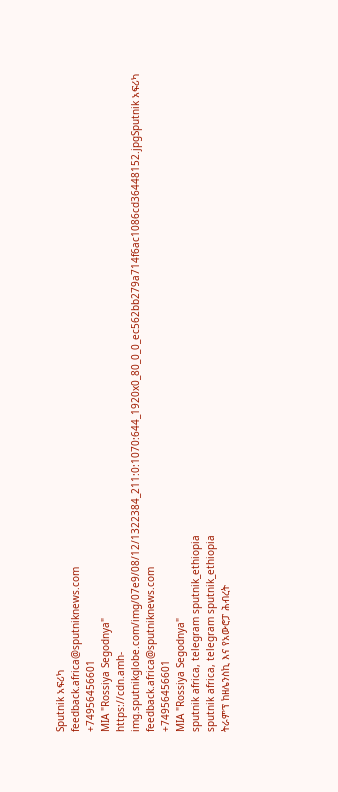Sputnik አፍሪካ
feedback.africa@sputniknews.com
+74956456601
MIA "Rossiya Segodnya"
https://cdn.amh-img.sputnikglobe.com/img/07e9/08/12/1322384_211:0:1070:644_1920x0_80_0_0_ec562bb279a714f6ac1086cd36448152.jpgSputnik አፍሪካ
feedback.africa@sputniknews.com
+74956456601
MIA "Rossiya Segodnya"
sputnik africa, telegram sputnik_ethiopia
sputnik africa, telegram sputnik_ethiopia
ትራምፕ ከዘሌንስኪ እና የአውሮፓ ሕብረት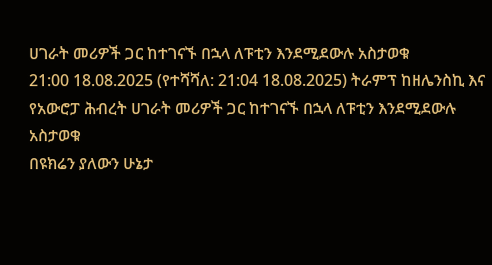ሀገራት መሪዎች ጋር ከተገናኙ በኋላ ለፑቲን እንደሚደውሉ አስታወቁ
21:00 18.08.2025 (የተሻሻለ: 21:04 18.08.2025) ትራምፕ ከዘሌንስኪ እና የአውሮፓ ሕብረት ሀገራት መሪዎች ጋር ከተገናኙ በኋላ ለፑቲን እንደሚደውሉ አስታወቁ
በዩክሬን ያለውን ሁኔታ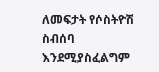ለመፍታት የሶስትዮሽ ስብሰባ እንደሚያስፈልግም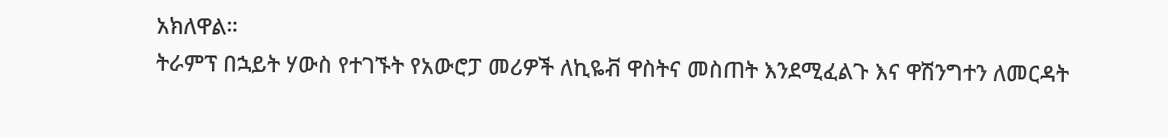አክለዋል።
ትራምፕ በኋይት ሃውስ የተገኙት የአውሮፓ መሪዎች ለኪዬቭ ዋስትና መስጠት እንደሚፈልጉ እና ዋሽንግተን ለመርዳት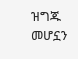ዝግጁ መሆኗን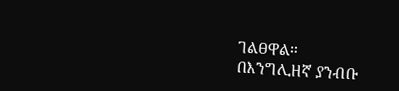ገልፀዋል።
በእንግሊዘኛ ያንብቡ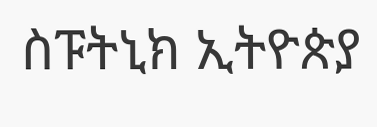ስፑትኒክ ኢትዮጵያ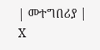| መተግበሪያ | X